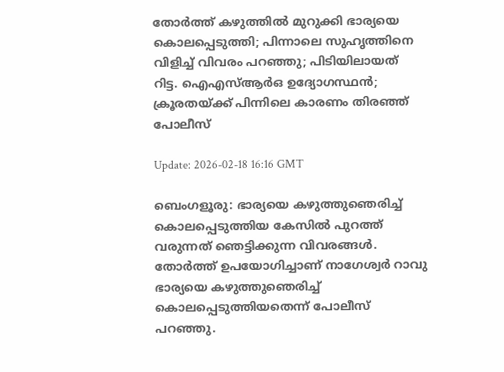തോർത്ത് കഴുത്തിൽ മുറുക്കി ഭാര്യയെ കൊലപ്പെടുത്തി; പിന്നാലെ സുഹൃത്തിനെ വിളിച്ച് വിവരം പറഞ്ഞു; പിടിയിലായത് റിട്ട. ഐഎസ്ആർഒ ഉദ്യോഗസ്ഥൻ; ക്രൂരതയ്ക്ക് പിന്നിലെ കാരണം തിരഞ്ഞ് പോലീസ്

Update: 2026-02-18 16:16 GMT

ബെംഗളൂരു: ഭാര്യയെ കഴുത്തുഞെരിച്ച് കൊലപ്പെടുത്തിയ കേസിൽ പുറത്ത് വരുന്നത് ഞെട്ടിക്കുന്ന വിവരങ്ങൾ. തോർത്ത് ഉപയോഗിച്ചാണ് നാഗേശ്വർ റാവു ഭാര്യയെ കഴുത്തുഞെരിച്ച് കൊലപ്പെടുത്തിയതെന്ന് പോലീസ് പറഞ്ഞു.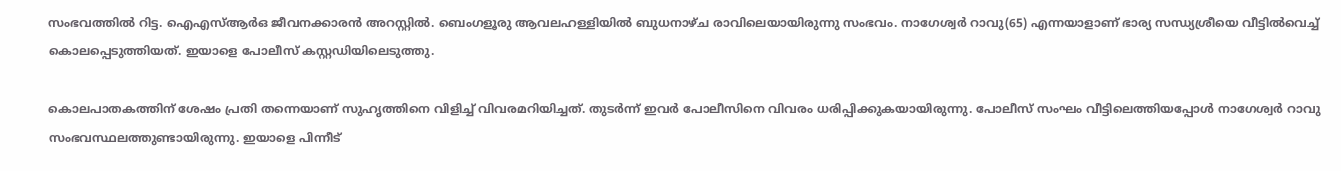സംഭവത്തിൽ റിട്ട. ഐഎസ്ആർഒ ജീവനക്കാരൻ അറസ്റ്റിൽ. ബെംഗളൂരു ആവലഹള്ളിയിൽ ബുധനാഴ്ച രാവിലെയായിരുന്നു സംഭവം. നാഗേശ്വർ റാവു(65) എന്നയാളാണ് ഭാര്യ സന്ധ്യശ്രീയെ വീട്ടിൽവെച്ച് കൊലപ്പെടുത്തിയത്. ഇയാളെ പോലീസ് കസ്റ്റഡിയിലെടുത്തു.

കൊലപാതകത്തിന് ശേഷം പ്രതി തന്നെയാണ് സുഹൃത്തിനെ വിളിച്ച് വിവരമറിയിച്ചത്. തുടർന്ന് ഇവർ പോലീസിനെ വിവരം ധരിപ്പിക്കുകയായിരുന്നു. പോലീസ് സംഘം വീട്ടിലെത്തിയപ്പോൾ നാഗേശ്വർ റാവു സംഭവസ്ഥലത്തുണ്ടായിരുന്നു. ഇയാളെ പിന്നീട്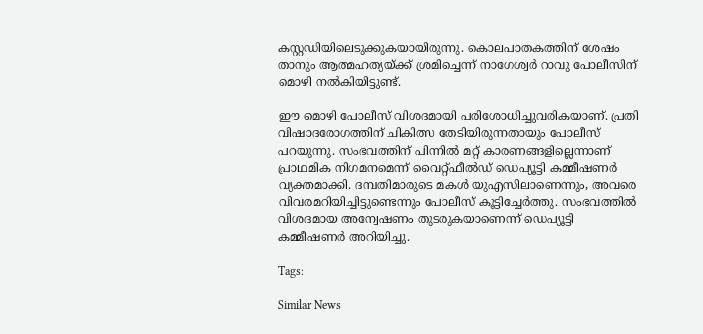കസ്റ്റഡിയിലെടുക്കുകയായിരുന്നു. കൊലപാതകത്തിന് ശേഷം താനും ആത്മഹത്യയ്ക്ക് ശ്രമിച്ചെന്ന് നാഗേശ്വർ റാവു പോലീസിന് മൊഴി നൽകിയിട്ടുണ്ട്.

ഈ മൊഴി പോലീസ് വിശദമായി പരിശോധിച്ചുവരികയാണ്. പ്രതി വിഷാദരോഗത്തിന് ചികിത്സ തേടിയിരുന്നതായും പോലീസ് പറയുന്നു. സംഭവത്തിന് പിന്നിൽ മറ്റ് കാരണങ്ങളില്ലെന്നാണ് പ്രാഥമിക നിഗമനമെന്ന് വൈറ്റ്ഫീൽഡ് ഡെപ്യൂട്ടി കമ്മീഷണർ വ്യക്തമാക്കി. ദമ്പതിമാരുടെ മകൾ യുഎസിലാണെന്നും, അവരെ വിവരമറിയിച്ചിട്ടുണ്ടെന്നും പോലീസ് കൂട്ടിച്ചേർത്തു. സംഭവത്തിൽ വിശദമായ അന്വേഷണം തുടരുകയാണെന്ന് ഡെപ്യൂട്ടി കമ്മീഷണർ അറിയിച്ചു.

Tags:

Similar News